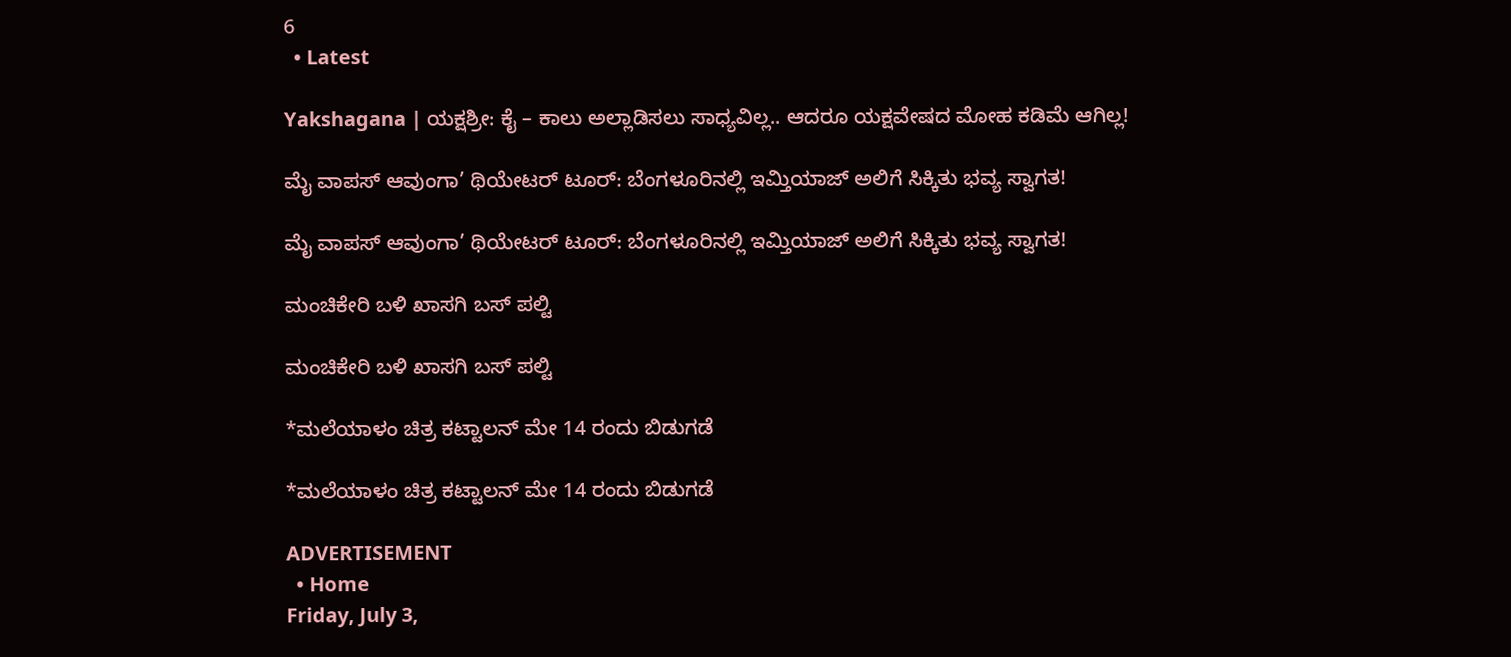6
  • Latest

Yakshagana | ಯಕ್ಷಶ್ರೀ: ಕೈ – ಕಾಲು ಅಲ್ಲಾಡಿಸಲು ಸಾಧ್ಯವಿಲ್ಲ.. ಆದರೂ ಯಕ್ಷವೇಷದ ಮೋಹ ಕಡಿಮೆ ಆಗಿಲ್ಲ!

ಮೈ ವಾಪಸ್ ಆವುಂಗಾ’ ಥಿಯೇಟರ್ ಟೂರ್: ಬೆಂಗಳೂರಿನಲ್ಲಿ ಇಮ್ತಿಯಾಜ್ ಅಲಿಗೆ ಸಿಕ್ಕಿತು ಭವ್ಯ ಸ್ವಾಗತ!

ಮೈ ವಾಪಸ್ ಆವುಂಗಾ’ ಥಿಯೇಟರ್ ಟೂರ್: ಬೆಂಗಳೂರಿನಲ್ಲಿ ಇಮ್ತಿಯಾಜ್ ಅಲಿಗೆ ಸಿಕ್ಕಿತು ಭವ್ಯ ಸ್ವಾಗತ!

ಮಂಚಿಕೇರಿ‌ ಬಳಿ ಖಾಸಗಿ ಬಸ್ ಪಲ್ಟಿ

ಮಂಚಿಕೇರಿ‌ ಬಳಿ ಖಾಸಗಿ ಬಸ್ ಪಲ್ಟಿ

*ಮಲೆಯಾಳಂ ಚಿತ್ರ ಕಟ್ಟಾಲನ್ ಮೇ 14 ರಂದು ಬಿಡುಗಡೆ

*ಮಲೆಯಾಳಂ ಚಿತ್ರ ಕಟ್ಟಾಲನ್ ಮೇ 14 ರಂದು ಬಿಡುಗಡೆ

ADVERTISEMENT
  • Home
Friday, July 3,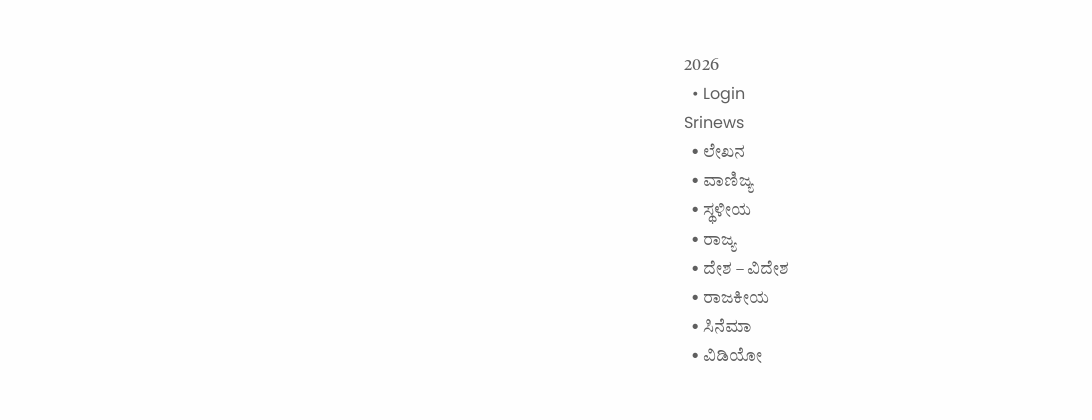2026
  • Login
Srinews
  • ಲೇಖನ
  • ವಾಣಿಜ್ಯ
  • ಸ್ಥಳೀಯ
  • ರಾಜ್ಯ
  • ದೇಶ – ವಿದೇಶ
  • ರಾಜಕೀಯ
  • ಸಿನೆಮಾ
  • ವಿಡಿಯೋ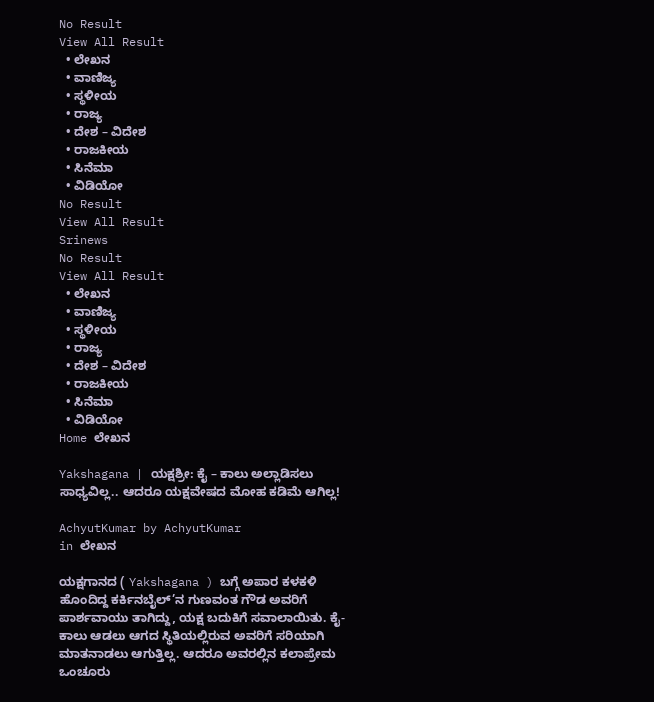No Result
View All Result
  • ಲೇಖನ
  • ವಾಣಿಜ್ಯ
  • ಸ್ಥಳೀಯ
  • ರಾಜ್ಯ
  • ದೇಶ – ವಿದೇಶ
  • ರಾಜಕೀಯ
  • ಸಿನೆಮಾ
  • ವಿಡಿಯೋ
No Result
View All Result
Srinews
No Result
View All Result
  • ಲೇಖನ
  • ವಾಣಿಜ್ಯ
  • ಸ್ಥಳೀಯ
  • ರಾಜ್ಯ
  • ದೇಶ – ವಿದೇಶ
  • ರಾಜಕೀಯ
  • ಸಿನೆಮಾ
  • ವಿಡಿಯೋ
Home ಲೇಖನ

Yakshagana | ಯಕ್ಷಶ್ರೀ: ಕೈ – ಕಾಲು ಅಲ್ಲಾಡಿಸಲು ಸಾಧ್ಯವಿಲ್ಲ.. ಆದರೂ ಯಕ್ಷವೇಷದ ಮೋಹ ಕಡಿಮೆ ಆಗಿಲ್ಲ!

AchyutKumar by AchyutKumar
in ಲೇಖನ

ಯಕ್ಷಗಾನದ ( Yakshagana ) ಬಗ್ಗೆ ಅಪಾರ ಕಳಕಳಿ ಹೊಂದಿದ್ದ ಕರ್ಕಿನಬೈಲ್’ನ ಗುಣವಂತ ಗೌಡ ಅವರಿಗೆ ಪಾರ್ಶವಾಯು ತಾಗಿದ್ದು, ಯಕ್ಷ ಬದುಕಿಗೆ ಸವಾಲಾಯಿತು. ಕೈ-ಕಾಲು ಆಡಲು ಆಗದ ಸ್ಥಿತಿಯಲ್ಲಿರುವ ಅವರಿಗೆ ಸರಿಯಾಗಿ ಮಾತನಾಡಲು ಆಗುತ್ತಿಲ್ಲ. ಆದರೂ ಅವರಲ್ಲಿನ ಕಲಾಪ್ರೇಮ ಒಂಚೂರು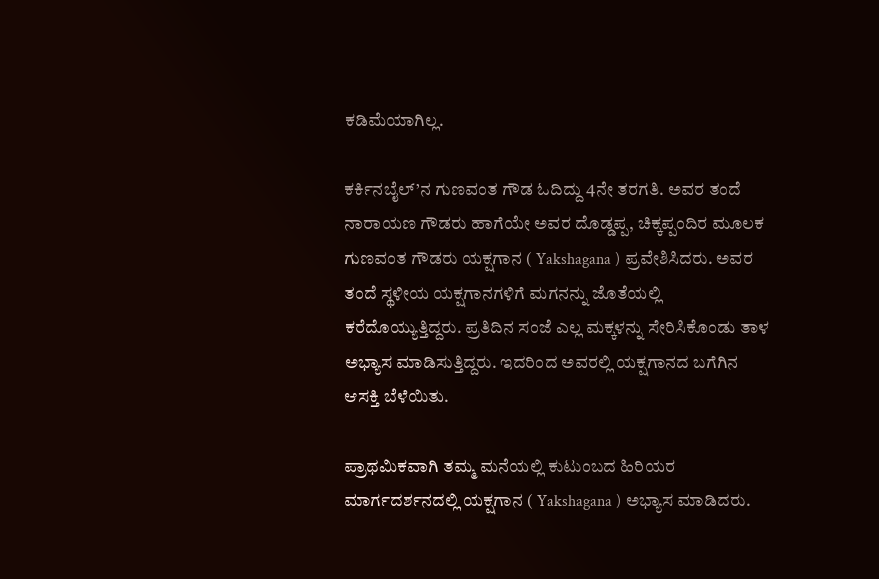ಕಡಿಮೆಯಾಗಿಲ್ಲ.

ಕರ್ಕಿನಬೈಲ್’ನ ಗುಣವಂತ ಗೌಡ ಓದಿದ್ದು 4ನೇ ತರಗತಿ. ಅವರ ತಂದೆ ನಾರಾಯಣ ಗೌಡರು ಹಾಗೆಯೇ ಅವರ ದೊಡ್ಡಪ್ಪ, ಚಿಕ್ಕಪ್ಪಂದಿರ ಮೂಲಕ ಗುಣವಂತ ಗೌಡರು ಯಕ್ಷಗಾನ ( Yakshagana ) ಪ್ರವೇಶಿಸಿದರು. ಅವರ ತಂದೆ ಸ್ಥಳೀಯ ಯಕ್ಷಗಾನಗಳಿಗೆ ಮಗನನ್ನು ಜೊತೆಯಲ್ಲಿ ಕರೆದೊಯ್ಯುತ್ತಿದ್ದರು. ಪ್ರತಿದಿನ ಸಂಜೆ ಎಲ್ಲ ಮಕ್ಕಳನ್ನು ಸೇರಿಸಿಕೊಂಡು ತಾಳ ಅಭ್ಯಾಸ ಮಾಡಿಸುತ್ತಿದ್ದರು. ಇದರಿಂದ ಅವರಲ್ಲಿ ಯಕ್ಷಗಾನದ ಬಗೆಗಿನ ಆಸಕ್ತಿ ಬೆಳೆಯಿತು.

ಪ್ರಾಥಮಿಕವಾಗಿ ತಮ್ಮ ಮನೆಯಲ್ಲಿ ಕುಟುಂಬದ ಹಿರಿಯರ ಮಾರ್ಗದರ್ಶನದಲ್ಲಿ ಯಕ್ಷಗಾನ ( Yakshagana ) ಅಭ್ಯಾಸ ಮಾಡಿದರು.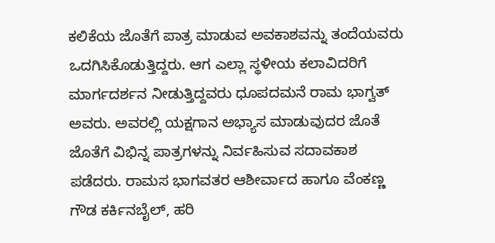ಕಲಿಕೆಯ ಜೊತೆಗೆ ಪಾತ್ರ ಮಾಡುವ ಅವಕಾಶವನ್ನು ತಂದೆಯವರು ಒದಗಿಸಿಕೊಡುತ್ತಿದ್ದರು. ಆಗ ಎಲ್ಲಾ ಸ್ಥಳೀಯ ಕಲಾವಿದರಿಗೆ ಮಾರ್ಗದರ್ಶನ ನೀಡುತ್ತಿದ್ದವರು ಧೂಪದಮನೆ ರಾಮ ಭಾಗ್ವತ್ ಅವರು. ಅವರಲ್ಲಿ ಯಕ್ಷಗಾನ ಅಭ್ಯಾಸ ಮಾಡುವುದರ ಜೊತೆ ಜೊತೆಗೆ ವಿಭಿನ್ನ ಪಾತ್ರಗಳನ್ನು ನಿರ್ವಹಿಸುವ ಸದಾವಕಾಶ ಪಡೆದರು. ರಾಮಸ ಭಾಗವತರ ಆಶೀರ್ವಾದ ಹಾಗೂ ವೆಂಕಣ್ಣ ಗೌಡ ಕರ್ಕಿನಬೈಲ್, ಹರಿ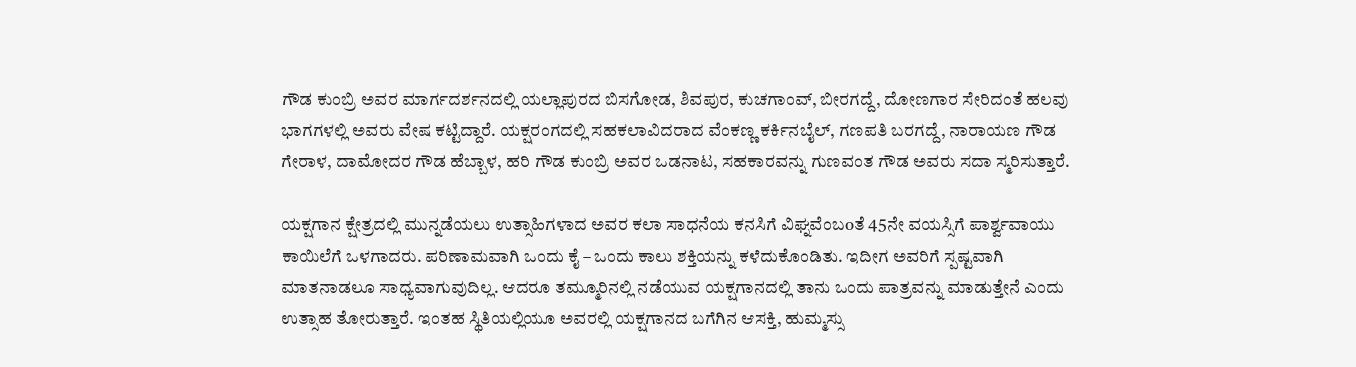ಗೌಡ ಕುಂಬ್ರಿ ಅವರ ಮಾರ್ಗದರ್ಶನದಲ್ಲಿ ಯಲ್ಲಾಪುರದ ಬಿಸಗೋಡ, ಶಿವಪುರ, ಕುಚಗಾಂವ್, ಬೀರಗದ್ದೆ, ದೋಣಗಾರ ಸೇರಿದಂತೆ ಹಲವು ಭಾಗಗಳಲ್ಲಿ ಅವರು ವೇಷ ಕಟ್ಟಿದ್ದಾರೆ. ಯಕ್ಷರಂಗದಲ್ಲಿ ಸಹಕಲಾವಿದರಾದ ವೆಂಕಣ್ಣ ಕರ್ಕಿನಬೈಲ್, ಗಣಪತಿ ಬರಗದ್ದೆ, ನಾರಾಯಣ ಗೌಡ ಗೇರಾಳ, ದಾಮೋದರ ಗೌಡ ಹೆಬ್ಬಾಳ, ಹರಿ ಗೌಡ ಕುಂಬ್ರಿ ಅವರ ಒಡನಾಟ, ಸಹಕಾರವನ್ನು ಗುಣವಂತ ಗೌಡ ಅವರು ಸದಾ ಸ್ಮರಿಸುತ್ತಾರೆ.

ಯಕ್ಷಗಾನ ಕ್ಷೇತ್ರದಲ್ಲಿ ಮುನ್ನಡೆಯಲು ಉತ್ಸಾಹಿಗಳಾದ ಅವರ ಕಲಾ ಸಾಧನೆಯ ಕನಸಿಗೆ ವಿಘ್ನವೆಂಬoತೆ 45ನೇ ವಯಸ್ಸಿಗೆ ಪಾರ್ಶ್ವವಾಯು ಕಾಯಿಲೆಗೆ ಒಳಗಾದರು. ಪರಿಣಾಮವಾಗಿ ಒಂದು ಕೈ – ಒಂದು ಕಾಲು ಶಕ್ತಿಯನ್ನು ಕಳೆದುಕೊಂಡಿತು. ಇದೀಗ ಅವರಿಗೆ ಸ್ಪಷ್ಟವಾಗಿ ಮಾತನಾಡಲೂ ಸಾಧ್ಯವಾಗುವುದಿಲ್ಲ. ಆದರೂ ತಮ್ಮೂರಿನಲ್ಲಿ ನಡೆಯುವ ಯಕ್ಷಗಾನದಲ್ಲಿ ತಾನು ಒಂದು ಪಾತ್ರವನ್ನು ಮಾಡುತ್ತೇನೆ ಎಂದು ಉತ್ಸಾಹ ತೋರುತ್ತಾರೆ. ಇಂತಹ ಸ್ಥಿತಿಯಲ್ಲಿಯೂ ಅವರಲ್ಲಿ ಯಕ್ಷಗಾನದ ಬಗೆಗಿನ ಆಸಕ್ತಿ, ಹುಮ್ಮಸ್ಸು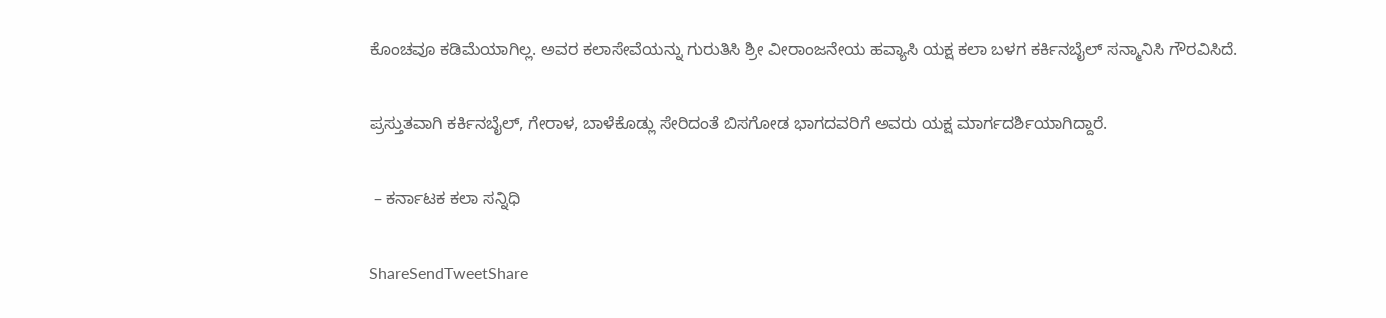ಕೊಂಚವೂ ಕಡಿಮೆಯಾಗಿಲ್ಲ. ಅವರ ಕಲಾಸೇವೆಯನ್ನು ಗುರುತಿಸಿ ಶ್ರೀ ವೀರಾಂಜನೇಯ ಹವ್ಯಾಸಿ ಯಕ್ಷ ಕಲಾ ಬಳಗ ಕರ್ಕಿನಬೈಲ್ ಸನ್ಮಾನಿಸಿ ಗೌರವಿಸಿದೆ.

ಪ್ರಸ್ತುತವಾಗಿ ಕರ್ಕಿನಬೈಲ್, ಗೇರಾಳ, ಬಾಳೆಕೊಡ್ಲು ಸೇರಿದಂತೆ ಬಿಸಗೋಡ ಭಾಗದವರಿಗೆ ಅವರು ಯಕ್ಷ ಮಾರ್ಗದರ್ಶಿಯಾಗಿದ್ದಾರೆ.

 – ಕರ್ನಾಟಕ ಕಲಾ ಸನ್ನಿಧಿ

ShareSendTweetShare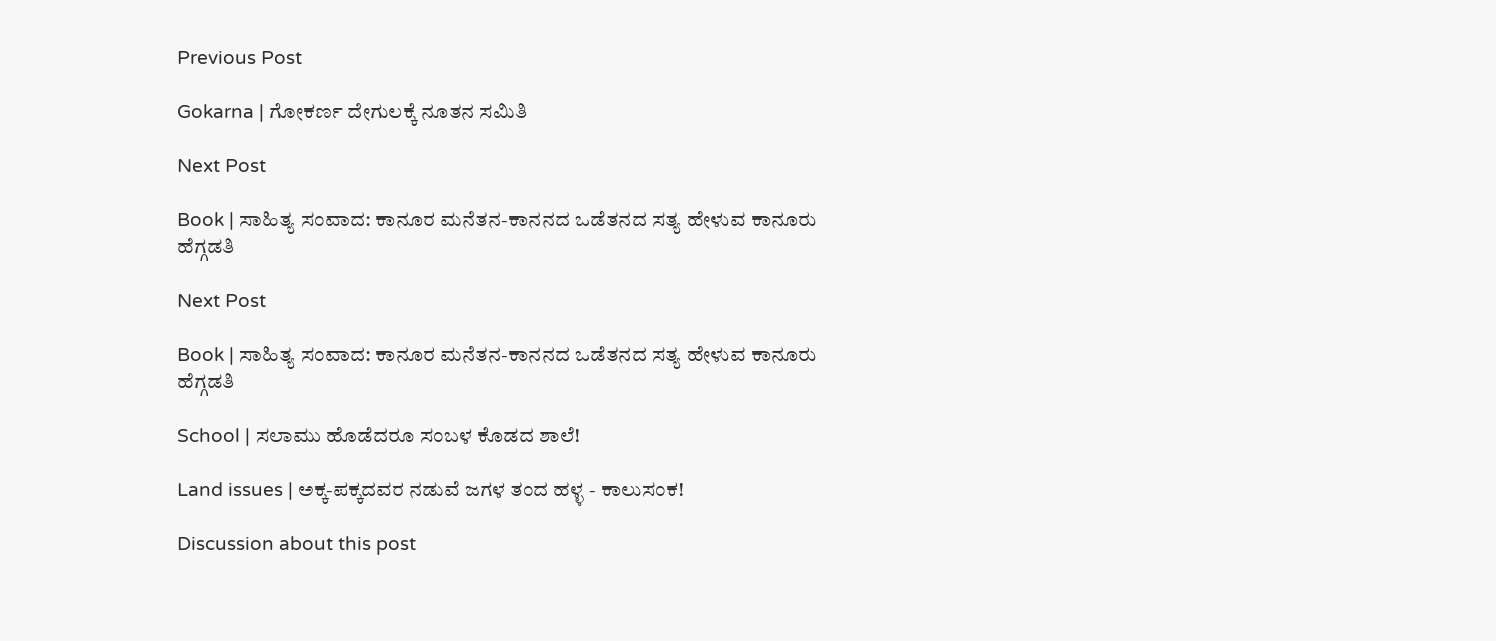Previous Post

Gokarna | ಗೋಕರ್ಣ ದೇಗುಲಕ್ಕೆ ನೂತನ ಸಮಿತಿ

Next Post

Book | ಸಾಹಿತ್ಯ ಸಂವಾದ: ಕಾನೂರ ಮನೆತನ-ಕಾನನದ ಒಡೆತನದ ಸತ್ಯ ಹೇಳುವ ಕಾನೂರು ಹೆಗ್ಗಡತಿ

Next Post

Book | ಸಾಹಿತ್ಯ ಸಂವಾದ: ಕಾನೂರ ಮನೆತನ-ಕಾನನದ ಒಡೆತನದ ಸತ್ಯ ಹೇಳುವ ಕಾನೂರು ಹೆಗ್ಗಡತಿ

School | ಸಲಾಮು ಹೊಡೆದರೂ ಸಂಬಳ ಕೊಡದ ಶಾಲೆ!

Land issues | ಅಕ್ಕ-ಪಕ್ಕದವರ ನಡುವೆ ಜಗಳ ತಂದ ಹಳ್ಳ - ಕಾಲುಸಂಕ!

Discussion about this post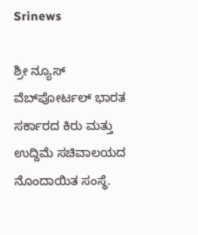Srinews

ಶ್ರೀ ನ್ಯೂಸ್ ವೆಬ್‌ಪೋರ್ಟಲ್ ಭಾರತ ಸರ್ಕಾರದ ಕಿರು ಮತ್ತು ಉದ್ದಿಮೆ ಸಚಿವಾಲಯದ ನೊಂದಾಯಿತ ಸಂಸ್ಥೆ.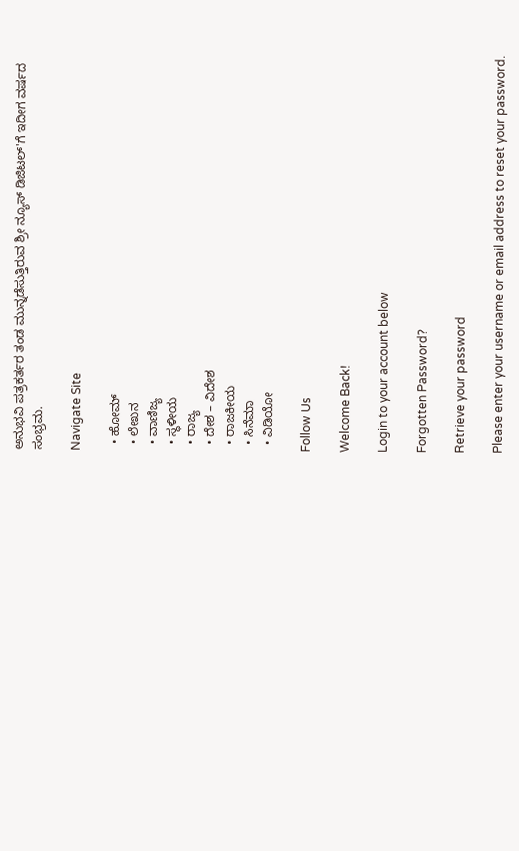ಅನುಭವಿ ಪತ್ರಕರ್ತರ ತಂಡ ಮುನ್ನಡೆಸುತ್ತಿರುವ ಶ್ರೀ ನ್ಯೂಸ್ ಡಿಜಿಟಲ್'ಗೆ ಇದೀಗ ವರ್ಷದ ಸಂಭ್ರಮ.

Navigate Site

  • ಹೋಮ್
  • ಲೇಖನ
  • ವಾಣಿಜ್ಯ
  • ಸ್ಥಳೀಯ
  • ರಾಜ್ಯ
  • ದೇಶ – ವಿದೇಶ
  • ರಾಜಕೀಯ
  • ಸಿನೆಮಾ
  • ವಿಡಿಯೋ

Follow Us

Welcome Back!

Login to your account below

Forgotten Password?

Retrieve your password

Please enter your username or email address to reset your password.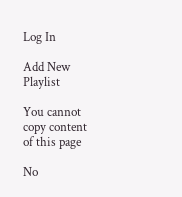Log In

Add New Playlist

You cannot copy content of this page

No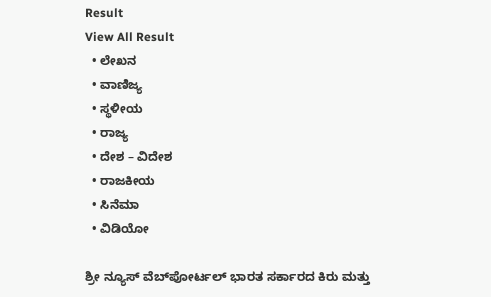Result
View All Result
  • ಲೇಖನ
  • ವಾಣಿಜ್ಯ
  • ಸ್ಥಳೀಯ
  • ರಾಜ್ಯ
  • ದೇಶ – ವಿದೇಶ
  • ರಾಜಕೀಯ
  • ಸಿನೆಮಾ
  • ವಿಡಿಯೋ

ಶ್ರೀ ನ್ಯೂಸ್ ವೆಬ್‌ಪೋರ್ಟಲ್ ಭಾರತ ಸರ್ಕಾರದ ಕಿರು ಮತ್ತು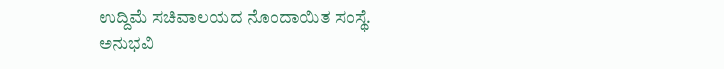ಉದ್ದಿಮೆ ಸಚಿವಾಲಯದ ನೊಂದಾಯಿತ ಸಂಸ್ಥೆ. ಅನುಭವಿ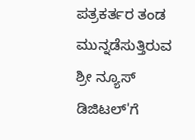ಪತ್ರಕರ್ತರ ತಂಡ ಮುನ್ನಡೆಸುತ್ತಿರುವ ಶ್ರೀ ನ್ಯೂಸ್ ಡಿಜಿಟಲ್'ಗೆ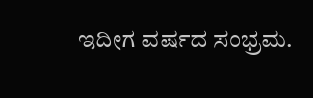ಇದೀಗ ವರ್ಷದ ಸಂಭ್ರಮ.